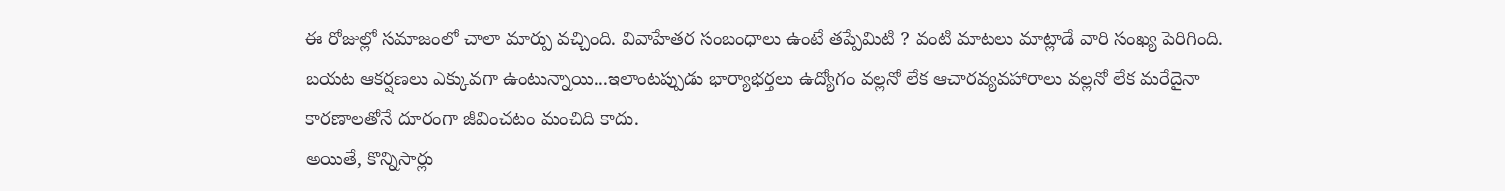ఈ రోజుల్లో సమాజంలో చాలా మార్పు వచ్చింది. వివాహేతర సంబంధాలు ఉంటే తప్పేమిటి ? వంటి మాటలు మాట్లాడే వారి సంఖ్య పెరిగింది.
బయట ఆకర్షణలు ఎక్కువగా ఉంటున్నాయి...ఇలాంటప్పుడు భార్యాభర్తలు ఉద్యోగం వల్లనో లేక ఆచారవ్యవహారాలు వల్లనో లేక మరేదైనా కారణాలతోనే దూరంగా జీవించటం మంచిది కాదు.
అయితే, కొన్నిసార్లు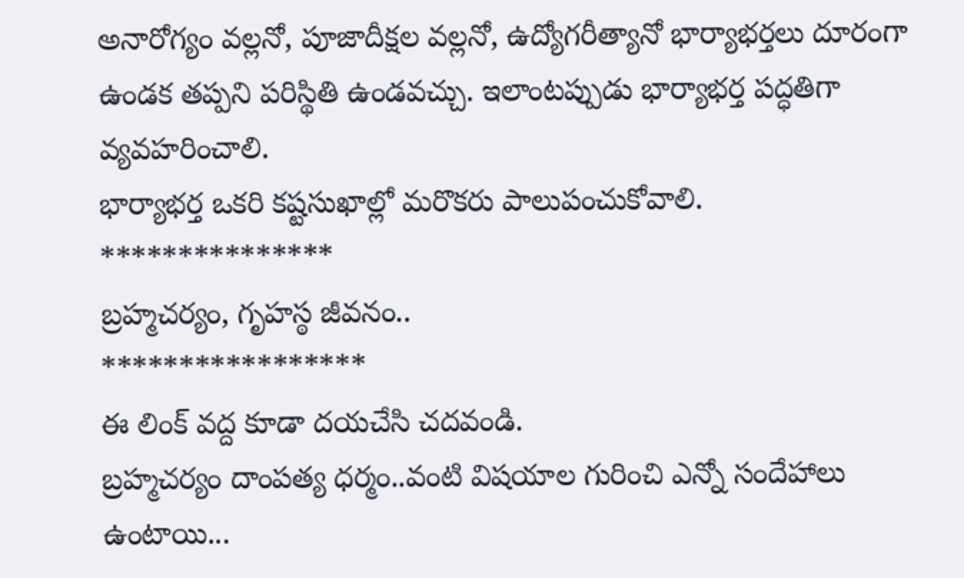అనారోగ్యం వల్లనో, పూజాదీక్షల వల్లనో, ఉద్యోగరీత్యానో భార్యాభర్తలు దూరంగా ఉండక తప్పని పరిస్థితి ఉండవచ్చు. ఇలాంటప్పుడు భార్యాభర్త పద్ధతిగా వ్యవహరించాలి.
భార్యాభర్త ఒకరి కష్టసుఖాల్లో మరొకరు పాలుపంచుకోవాలి.
***************
బ్రహ్మచర్యం, గృహస్ఠ జీవనం..
*****************
ఈ లింక్ వద్ద కూడా దయచేసి చదవండి.
బ్రహ్మచర్యం దాంపత్య ధర్మం..వంటి విషయాల గురించి ఎన్నో సందేహాలు ఉంటాయి...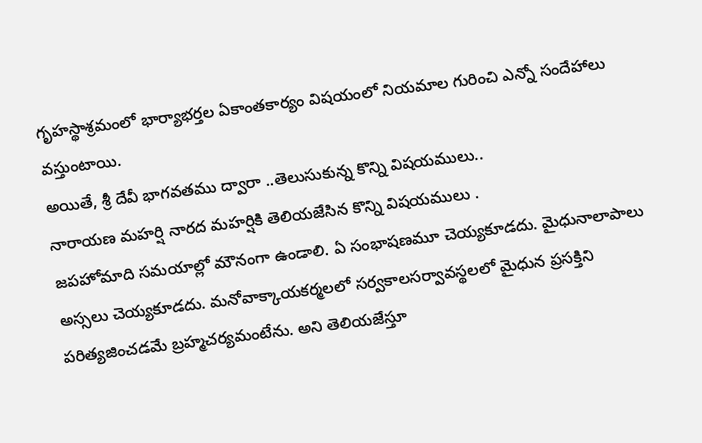గృహస్థాశ్రమంలో భార్యాభర్తల ఏకాంతకార్యం విషయంలో నియమాల గురించి ఎన్నో సందేహాలు వస్తుంటాయి.
అయితే, శ్రీ దేవీ భాగవతము ద్వారా ..తెలుసుకున్న కొన్ని విషయములు..
నారాయణ మహర్షి నారద మహర్షికి తెలియజేసిన కొన్ని విషయములు .
జపహోమాది సమయాల్లో మౌనంగా ఉండాలి. ఏ సంభాషణమూ చెయ్యకూడదు. మైధునాలాపాలు అస్సలు చెయ్యకూడదు. మనోవాక్కాయకర్మలలో సర్వకాలసర్వావస్థలలో మైధున ప్రసక్తిని పరిత్యజించడమే బ్రహ్మచర్యమంటేను. అని తెలియజేస్తూ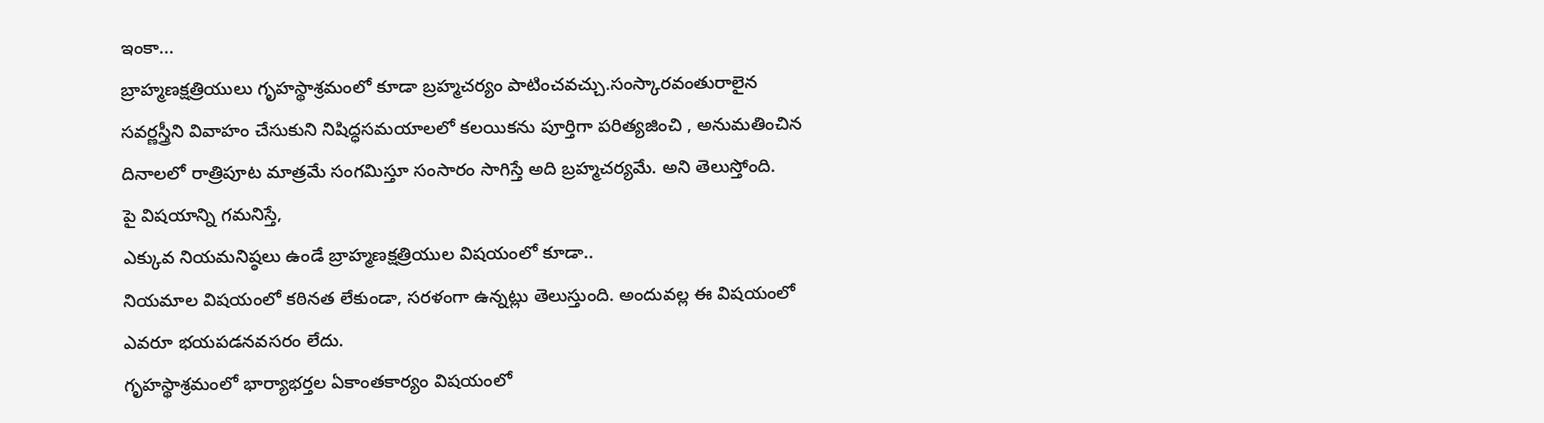ఇంకా...
బ్రాహ్మణక్షత్రియులు గృహస్థాశ్రమంలో కూడా బ్రహ్మచర్యం పాటించవచ్చు.సంస్కారవంతురాలైన సవర్ణస్త్రీని వివాహం చేసుకుని నిషిద్ధసమయాలలో కలయికను పూర్తిగా పరిత్యజించి , అనుమతించిన దినాలలో రాత్రిపూట మాత్రమే సంగమిస్తూ సంసారం సాగిస్తే అది బ్రహ్మచర్యమే. అని తెలుస్తోంది.
పై విషయాన్ని గమనిస్తే,
ఎక్కువ నియమనిష్ఠలు ఉండే బ్రాహ్మణక్షత్రియుల విషయంలో కూడా..
నియమాల విషయంలో కఠినత లేకుండా, సరళంగా ఉన్నట్లు తెలుస్తుంది. అందువల్ల ఈ విషయంలో ఎవరూ భయపడనవసరం లేదు.
గృహస్థాశ్రమంలో భార్యాభర్తల ఏకాంతకార్యం విషయంలో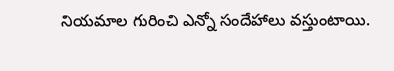నియమాల గురించి ఎన్నో సందేహాలు వస్తుంటాయి.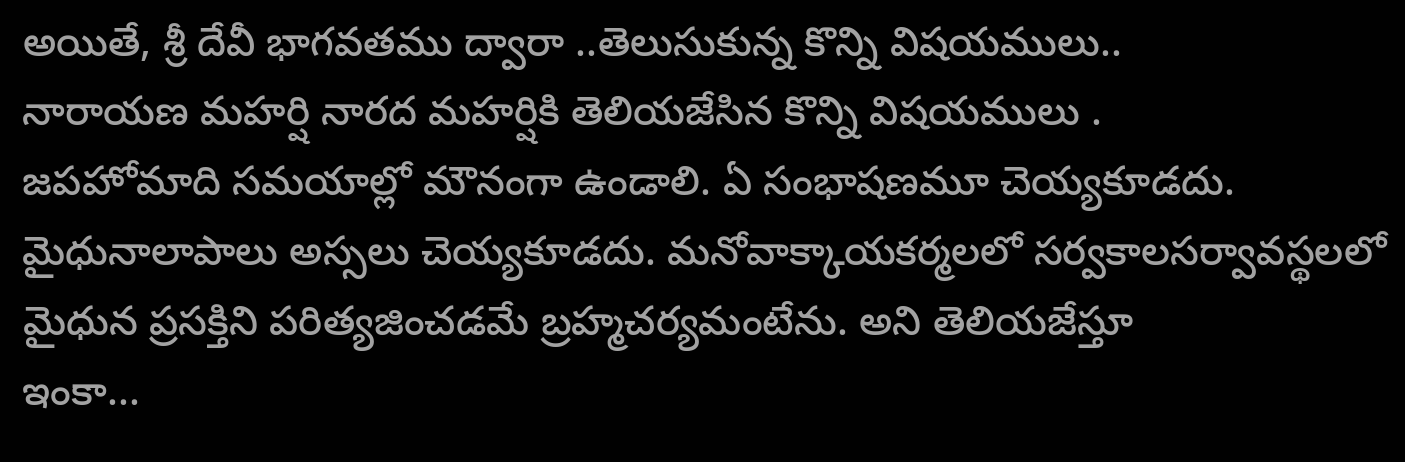అయితే, శ్రీ దేవీ భాగవతము ద్వారా ..తెలుసుకున్న కొన్ని విషయములు..
నారాయణ మహర్షి నారద మహర్షికి తెలియజేసిన కొన్ని విషయములు .
జపహోమాది సమయాల్లో మౌనంగా ఉండాలి. ఏ సంభాషణమూ చెయ్యకూడదు. మైధునాలాపాలు అస్సలు చెయ్యకూడదు. మనోవాక్కాయకర్మలలో సర్వకాలసర్వావస్థలలో మైధున ప్రసక్తిని పరిత్యజించడమే బ్రహ్మచర్యమంటేను. అని తెలియజేస్తూ
ఇంకా...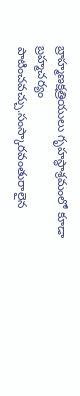బ్రాహ్మణక్షత్రియులు గృహస్థాశ్రమంలో కూడా బ్రహ్మచర్యం పాటించవచ్చు.సంస్కారవంతురాలైన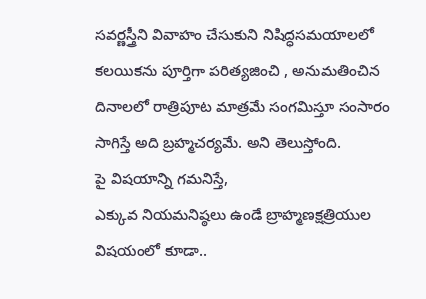సవర్ణస్త్రీని వివాహం చేసుకుని నిషిద్ధసమయాలలో కలయికను పూర్తిగా పరిత్యజించి , అనుమతించిన దినాలలో రాత్రిపూట మాత్రమే సంగమిస్తూ సంసారం సాగిస్తే అది బ్రహ్మచర్యమే. అని తెలుస్తోంది.
పై విషయాన్ని గమనిస్తే,
ఎక్కువ నియమనిష్ఠలు ఉండే బ్రాహ్మణక్షత్రియుల విషయంలో కూడా..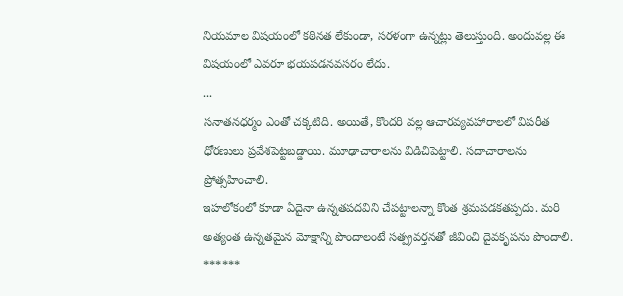నియమాల విషయంలో కఠినత లేకుండా, సరళంగా ఉన్నట్లు తెలుస్తుంది. అందువల్ల ఈ విషయంలో ఎవరూ భయపడనవసరం లేదు.
...
సనాతనధర్మం ఎంతో చక్కటిది. అయితే, కొందరి వల్ల ఆచారవ్యవహారాలలో విపరీత ధోరణులు ప్రవేశపెట్టబడ్డాయి. మూఢాచారాలను విడిచిపెట్టాలి. సదాచారాలను ప్రోత్సహించాలి.
ఇహలోకంలో కూడా ఏదైనా ఉన్నతపదవిని చేపట్టాలన్నా కొంత శ్రమపడకతప్పదు. మరి అత్యంత ఉన్నతమైన మోక్షాన్ని పొందాలంటే సత్ప్రవర్తనతో జీవించి దైవకృపను పొందాలి.
******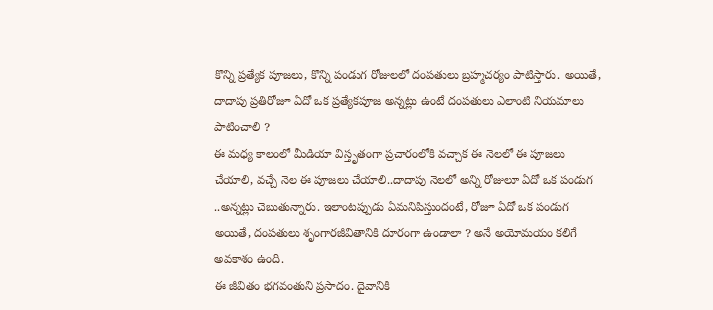కొన్ని ప్రత్యేక పూజలు, కొన్ని పండుగ రోజులలో దంపతులు బ్రహ్మచర్యం పాటిస్తారు. అయితే, దాదాపు ప్రతిరోజూ ఏదో ఒక ప్రత్యేకపూజ అన్నట్లు ఉంటే దంపతులు ఎలాంటి నియమాలు పాటించాలి ?
ఈ మధ్య కాలంలో మీడియా విస్తృతంగా ప్రచారంలోకి వచ్చాక ఈ నెలలో ఈ పూజలు చేయాలి, వచ్చే నెల ఈ పూజలు చేయాలి..దాదాపు నెలలో అన్ని రోజులూ ఏదో ఒక పండుగ ..అన్నట్లు చెబుతున్నారు. ఇలాంటప్పుడు ఏమనిపిస్తుందంటే, రోజూ ఏదో ఒక పండుగ అయితే, దంపతులు శృంగారజీవితానికి దూరంగా ఉండాలా ? అనే అయోమయం కలిగే అవకాశం ఉంది.
ఈ జీవితం భగవంతుని ప్రసాదం. దైవానికి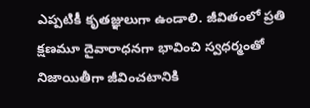ఎప్పటికీ కృతజ్ఞులుగా ఉండాలి. జీవితంలో ప్రతి క్షణమూ దైవారాధనగా భావించి స్వధర్మంతో నిజాయితీగా జీవించటానికి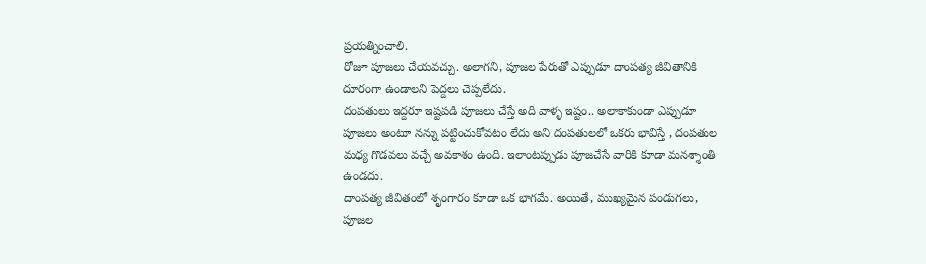ప్రయత్నించాలి.
రోజూ పూజలు చేయవచ్చు. అలాగని, పూజల పేరుతో ఎప్పుడూ దాంపత్య జీవితానికి దూరంగా ఉండాలని పెద్దలు చెప్పలేదు.
దంపతులు ఇద్దరూ ఇష్టపడి పూజలు చేస్తే అది వాళ్ళ ఇష్టం.. అలాకాకుండా ఎప్పుడూ పూజలు అంటూ నన్ను పట్టించుకోవటం లేదు అని దంపతులలో ఒకరు భావిస్తే , దంపతుల మధ్య గొడవలు వచ్చే అవకాశం ఉంది. ఇలాంటప్పుడు పూజచేసే వారికి కూడా మనశ్శాంతి ఉండదు.
దాంపత్య జీవితంలో శృంగారం కూడా ఒక భాగమే. అయితే, ముఖ్యమైన పండుగలు, పూజల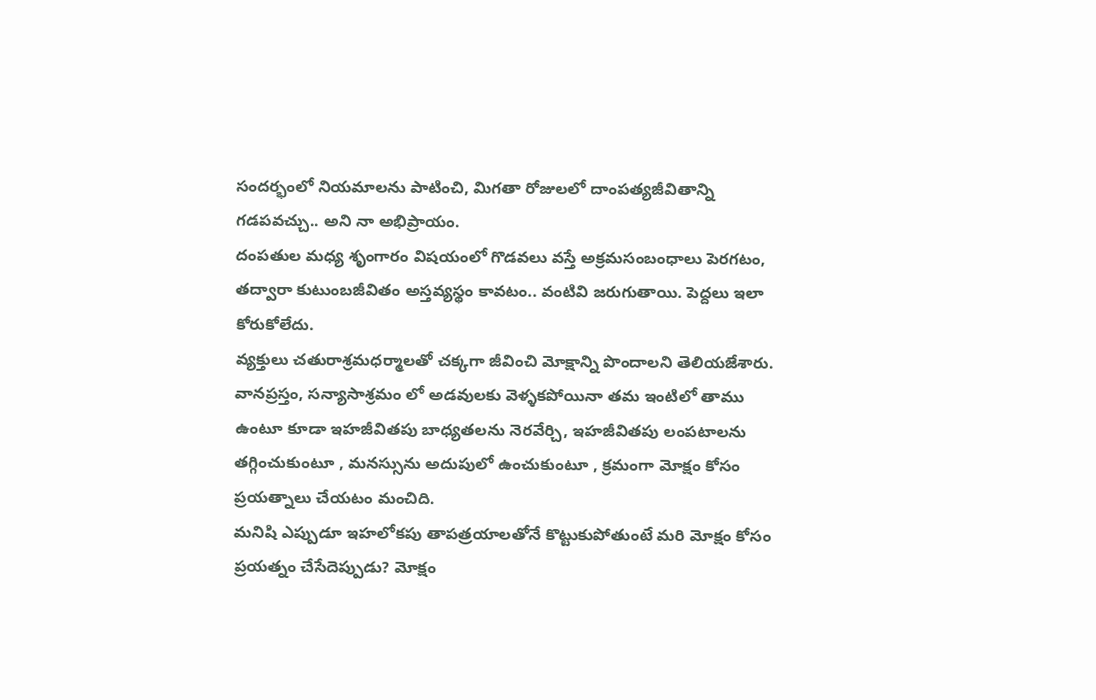సందర్భంలో నియమాలను పాటించి, మిగతా రోజులలో దాంపత్యజీవితాన్ని గడపవచ్చు.. అని నా అభిప్రాయం.
దంపతుల మధ్య శృంగారం విషయంలో గొడవలు వస్తే అక్రమసంబంధాలు పెరగటం, తద్వారా కుటుంబజీవితం అస్తవ్యస్థం కావటం.. వంటివి జరుగుతాయి. పెద్దలు ఇలా కోరుకోలేదు.
వ్యక్తులు చతురాశ్రమధర్మాలతో చక్కగా జీవించి మోక్షాన్ని పొందాలని తెలియజేశారు.
వానప్రస్తం, సన్యాసాశ్రమం లో అడవులకు వెళ్ళకపోయినా తమ ఇంటిలో తాము ఉంటూ కూడా ఇహజీవితపు బాధ్యతలను నెరవేర్చి, ఇహజీవితపు లంపటాలను తగ్గించుకుంటూ , మనస్సును అదుపులో ఉంచుకుంటూ , క్రమంగా మోక్షం కోసం ప్రయత్నాలు చేయటం మంచిది.
మనిషి ఎప్పుడూ ఇహలోకపు తాపత్రయాలతోనే కొట్టుకుపోతుంటే మరి మోక్షం కోసం ప్రయత్నం చేసేదెప్పుడు? మోక్షం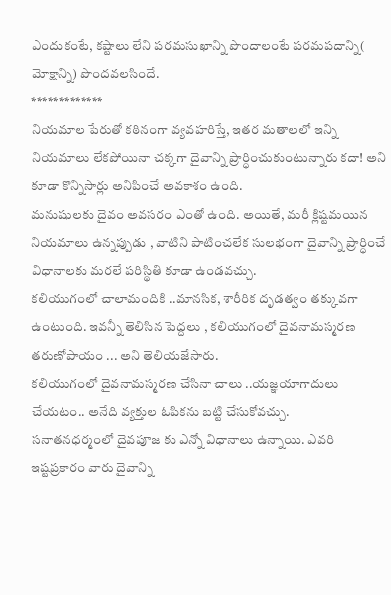ఎందుకంటే, కష్టాలు లేని పరమసుఖాన్ని పొందాలంటే పరమపదాన్ని( మోక్షాన్ని) పొందవలసిందే.
*************
నియమాల పేరుతో కఠినంగా వ్యవహరిస్తే, ఇతర మతాలలో ఇన్ని నియమాలు లేకపోయినా చక్కగా దైవాన్ని ప్రార్ధించుకుంటున్నారు కదా! అని కూడా కొన్నిసార్లు అనిపించే అవకాశం ఉంది.
మనుషులకు దైవం అవసరం ఎంతో ఉంది. అయితే, మరీ క్లిష్టమయిన నియమాలు ఉన్నప్పుడు , వాటిని పాటించలేక సులభంగా దైవాన్ని ప్రార్ధించే విధానాలకు మరలే పరిస్థితి కూడా ఉండవచ్చు.
కలియుగంలో చాలామందికి ..మానసిక, శారీరిక దృడత్వం తక్కువగా ఉంటుంది. ఇవన్నీ తెలిసిన పెద్దలు , కలియుగంలో దైవనామస్మరణ తరుణోపాయం ... అని తెలియజేసారు.
కలియుగంలో దైవనామస్మరణ చేసినా చాలు ..యజ్ఞయాగాదులు చేయటం.. అనేది వ్యక్తుల ఓపికను బట్టి చేసుకోవచ్చు.
సనాతనధర్మంలో దైవపూజ కు ఎన్నో విధానాలు ఉన్నాయి. ఎవరి ఇష్టప్రకారం వారు దైవాన్ని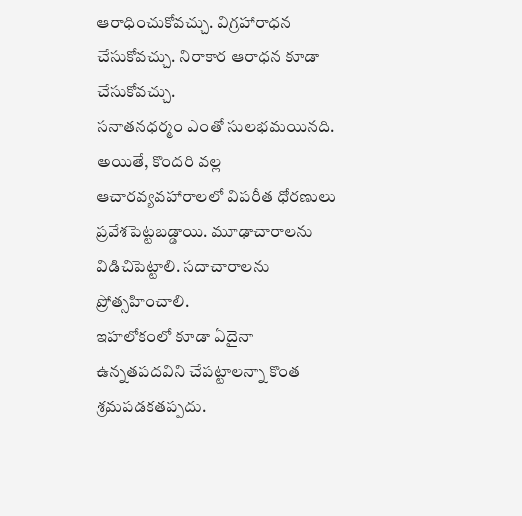ఆరాధించుకోవచ్చు. విగ్రహారాధన చేసుకోవచ్చు. నిరాకార ఆరాధన కూడా చేసుకోవచ్చు.
సనాతనధర్మం ఎంతో సులభమయినది. అయితే, కొందరి వల్ల ఆచారవ్యవహారాలలో విపరీత ధోరణులు ప్రవేశపెట్టబడ్డాయి. మూఢాచారాలను విడిచిపెట్టాలి. సదాచారాలను ప్రోత్సహించాలి.
ఇహలోకంలో కూడా ఏదైనా ఉన్నతపదవిని చేపట్టాలన్నా కొంత శ్రమపడకతప్పదు.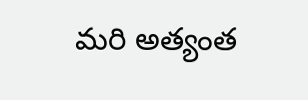మరి అత్యంత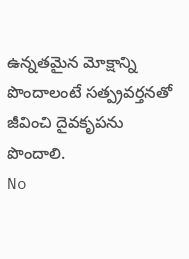ఉన్నతమైన మోక్షాన్ని పొందాలంటే సత్ప్రవర్తనతో జీవించి దైవకృపను పొందాలి.
No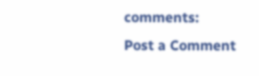comments:
Post a Comment